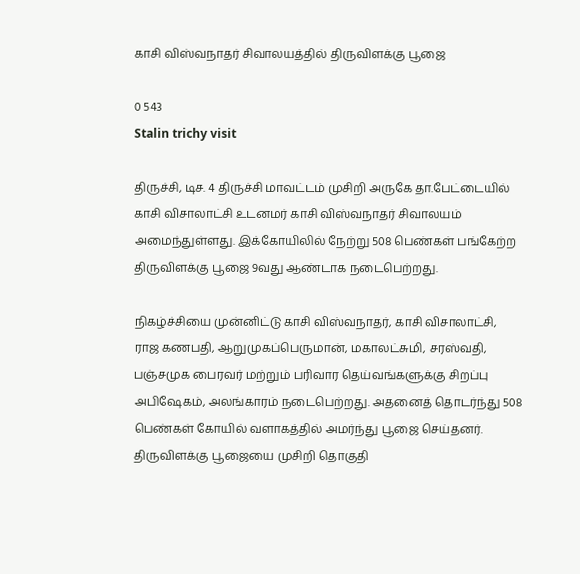காசி விஸ்வநாதர் சிவாலயத்தில் திருவிளக்கு பூஜை

0 543
Stalin trichy visit

திருச்சி, டிச. 4 திருச்சி மாவட்டம் முசிறி அருகே தா.பேட்டையில் காசி விசாலாட்சி உடனமர் காசி விஸ்வநாதர் சிவாலயம் அமைந்துள்ளது. இக்கோயிலில் நேற்று 508 பெண்கள் பங்கேற்ற திருவிளக்கு பூஜை 9வது ஆண்டாக நடைபெற்றது.

நிகழ்ச்சியை முன்னிட்டு காசி விஸ்வநாதர், காசி விசாலாட்சி, ராஜ கணபதி, ஆறுமுகப்பெருமான், மகாலட்சுமி, சரஸ்வதி, பஞ்சமுக பைரவர் மற்றும் பரிவார தெய்வங்களுக்கு சிறப்பு அபிஷேகம், அலங்காரம் நடைபெற்றது. அதனைத் தொடர்ந்து 508 பெண்கள் கோயில் வளாகத்தில் அமர்ந்து பூஜை செய்தனர். திருவிளக்கு பூஜையை முசிறி தொகுதி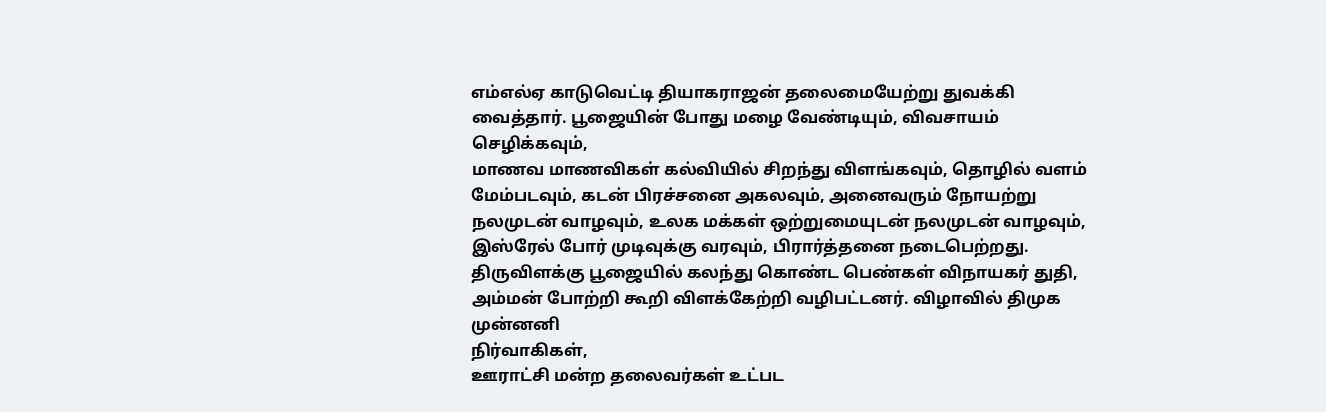எம்எல்ஏ காடுவெட்டி தியாகராஜன் தலைமையேற்று துவக்கி வைத்தார். பூஜையின் போது மழை வேண்டியும், விவசாயம் செழிக்கவும்,
மாணவ மாணவிகள் கல்வியில் சிறந்து விளங்கவும், தொழில் வளம் மேம்படவும், கடன் பிரச்சனை அகலவும், அனைவரும் நோயற்று நலமுடன் வாழவும், உலக மக்கள் ஒற்றுமையுடன் நலமுடன் வாழவும், இஸ்ரேல் போர் முடிவுக்கு வரவும், பிரார்த்தனை நடைபெற்றது. திருவிளக்கு பூஜையில் கலந்து கொண்ட பெண்கள் விநாயகர் துதி, அம்மன் போற்றி கூறி விளக்கேற்றி வழிபட்டனர். விழாவில் திமுக முன்னனி
நிர்வாகிகள்,
ஊராட்சி மன்ற தலைவர்கள் உட்பட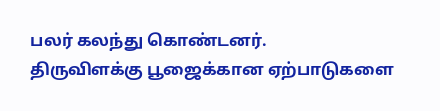பலர் கலந்து கொண்டனர்.
திருவிளக்கு பூஜைக்கான ஏற்பாடுகளை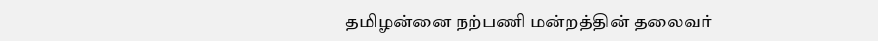தமிழன்னை நற்பணி மன்றத்தின் தலைவர்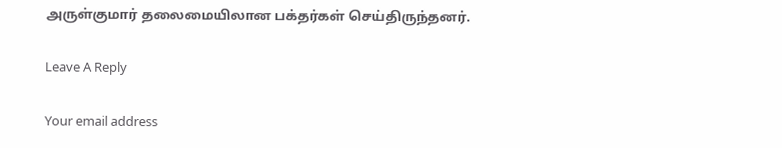அருள்குமார் தலைமையிலான பக்தர்கள் செய்திருந்தனர்.

Leave A Reply

Your email address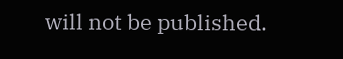will not be published.